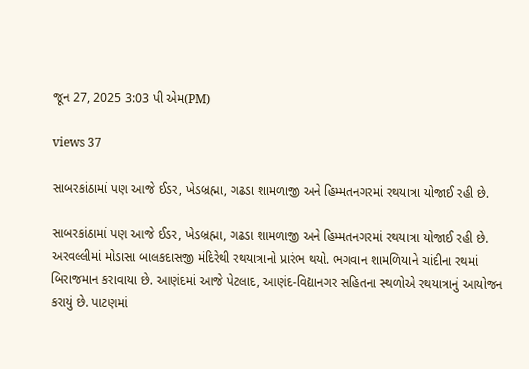જૂન 27, 2025 3:03 પી એમ(PM)

views 37

સાબરકાંઠામાં પણ આજે ઈડર, ખેડબ્રહ્મા, ગઢડા શામળાજી અને હિમ્મતનગરમાં રથયાત્રા યોજાઈ રહી છે.

સાબરકાંઠામાં પણ આજે ઈડર, ખેડબ્રહ્મા, ગઢડા શામળાજી અને હિમ્મતનગરમાં રથયાત્રા યોજાઈ રહી છે. અરવલ્લીમાં મોડાસા બાલકદાસજી મંદિરેથી રથયાત્રાનો પ્રારંભ થયો. ભગવાન શામળિયાને ચાંદીના રથમાં બિરાજમાન કરાવાયા છે. આણંદમાં આજે પેટલાદ, આણંદ-વિદ્યાનગર સહિતના સ્થળોએ રથયાત્રાનું આયોજન કરાયું છે. પાટણમાં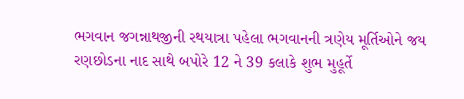ભગવાન જગન્નાથજીની રથયાત્રા પહેલા ભગવાનની ત્રણેય મૂર્તિઓને જય રણછોડના નાદ સાથે બપોરે 12 ને 39 કલાકે શુભ મુહૂર્તે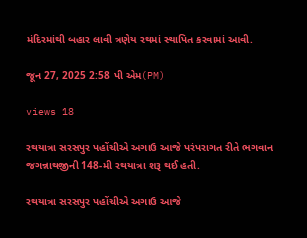મંદિરમાંથી બહાર લાવી ત્રણેય રથમાં સ્થાપિત કરવામાં આવી.

જૂન 27, 2025 2:58 પી એમ(PM)

views 18

રથયાત્રા સરસપુર પહોંચીએ અગાઉ આજે પરંપરાગત રીતે ભગવાન જગન્નાથજીની 148-મી રથયાત્રા શરૂ થઈ હતી.

રથયાત્રા સરસપુર પહોંચીએ અગાઉ આજે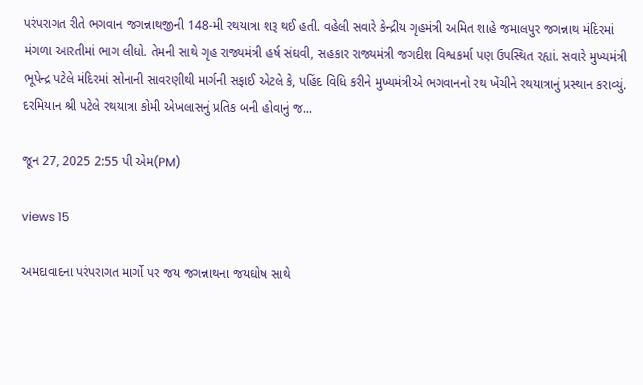પરંપરાગત રીતે ભગવાન જગન્નાથજીની 148-મી રથયાત્રા શરૂ થઈ હતી. વહેલી સવારે કેન્દ્રીય ગૃહમંત્રી અમિત શાહે જમાલપુર જગન્નાથ મંદિરમાં મંગળા આરતીમાં ભાગ લીધો. તેમની સાથે ગૃહ રાજ્યમંત્રી હર્ષ સંઘવી, સહકાર રાજ્યમંત્રી જગદીશ વિશ્વકર્મા પણ ઉપસ્થિત રહ્યાં. સવારે મુખ્યમંત્રી ભૂપેન્દ્ર પટેલે મંદિરમાં સોનાની સાવરણીથી માર્ગની સફાઈ એટલે કે, પહિંદ વિધિ કરીને મુખ્યમંત્રીએ ભગવાનનો રથ ખેંચીને રથયાત્રાનું પ્રસ્થાન કરાવ્યું. દરમિયાન શ્રી પટેલે રથયાત્રા કોમી એખલાસનું પ્રતિક બની હોવાનું જ...

જૂન 27, 2025 2:55 પી એમ(PM)

views 15

અમદાવાદના પરંપરાગત માર્ગો પર જય જગન્નાથના જયઘોષ સાથે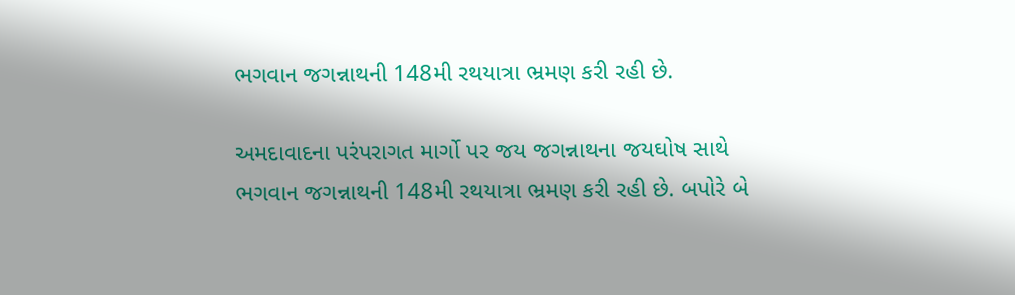ભગવાન જગન્નાથની 148મી રથયાત્રા ભ્રમણ કરી રહી છે.

અમદાવાદના પરંપરાગત માર્ગો પર જય જગન્નાથના જયઘોષ સાથે ભગવાન જગન્નાથની 148મી રથયાત્રા ભ્રમણ કરી રહી છે. બપોરે બે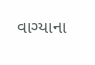વાગ્યાના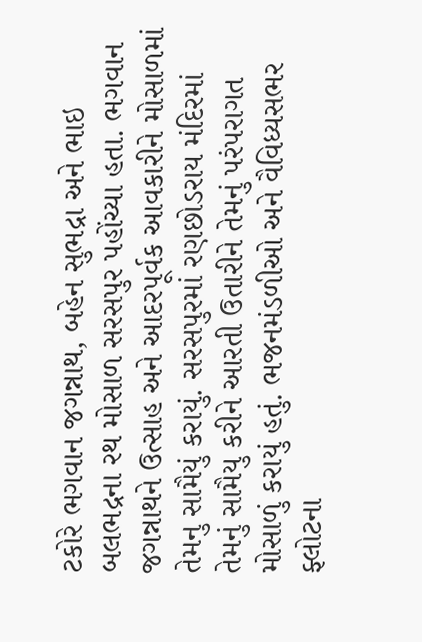ટકોરે ભગવાન જગન્નાથ, બહેન સુભદ્રા અને ભાઇ બલભદ્રના રથ મોસાળ સરસપુર પહોંચ્યા હતા. ભગવાન જગન્નાથને ઉત્સાહ અને આદરપૂર્વક આવકારીને મોસાળમાં તેમનુ સામૈયું કરાયું. સરસપુરમાં રણછોડરાય મંદિરમાં તેમનું સામૈયુ કરીને આરતી ઉતારીને તેમનું પરંપરાગત મોસાળું કરાયું હતું. ભજનમંડળીઓ અને વૈવિધ્યસભર ફ્લોટના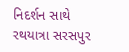નિદર્શન સાથે રથયાત્રા સરસપુર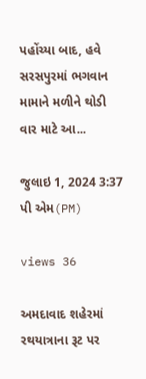પહોંચ્યા બાદ, હવે સરસપુરમાં ભગવાન મામાને મળીને થોડી વાર માટે આ...

જુલાઇ 1, 2024 3:37 પી એમ(PM)

views 36

અમદાવાદ શહેરમાં રથયાત્રાના રૂટ પર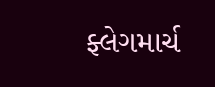ફ્લેગમાર્ચ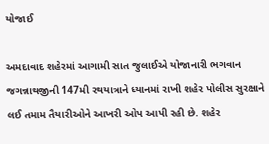યોજાઈ

અમદાવાદ શહેરમાં આગામી સાત જુલાઈએ યોજાનારી ભગવાન જગન્નાથજીની 147મી રથયાત્રાને ધ્યાનમાં રાખી શહેર પોલીસ સુરક્ષાને લઈ તમામ તૈયારીઓને આખરી ઓપ આપી રહી છે. શહેર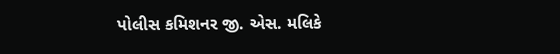પોલીસ કમિશનર જી. એસ. મલિકે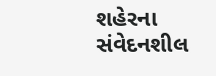શહેરના સંવેદનશીલ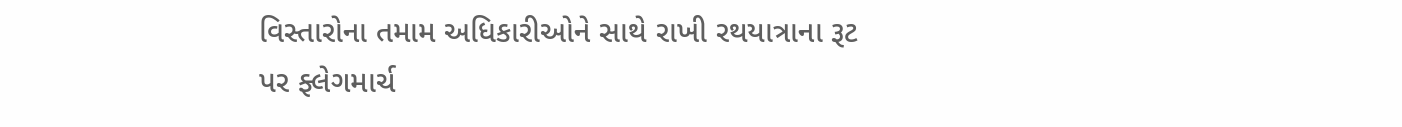વિસ્તારોના તમામ અધિકારીઓને સાથે રાખી રથયાત્રાના રૂટ પર ફ્લેગમાર્ચ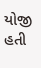યોજી હતી